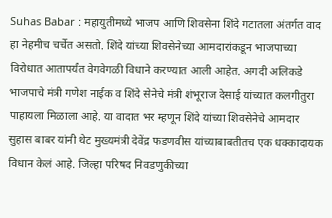Suhas Babar : महायुतीमध्ये भाजप आणि शिवसेना शिंदे गटातला अंतर्गत वाद हा नेहमीच चर्चेत असतो. शिंदे यांच्या शिवसेनेच्या आमदारांकडून भाजपाच्या विरोधात आतापर्यंत वेगवेगळी विधाने करण्यात आली आहेत. अगदी अलिकडे भाजपाचे मंत्री गणेश नाईक व शिंदे सेनेचे मंत्री शंभूराज देसाई यांच्यात कलगीतुरा पाहायला मिळाला आहे. या वादात भर म्हणून शिंदे यांच्या शिवसेनेचे आमदार सुहास बाबर यांनी थेट मुख्यमंत्री देवेंद्र फडणवीस यांच्याबाबतीतच एक धक्कादायक विधान केलं आहे. जिल्हा परिषद निवडणुकीच्या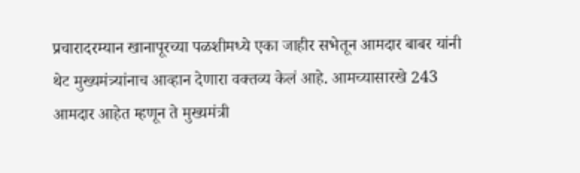प्रचारादरम्यान खानापूरच्या पळशीमध्ये एका जाहीर सभेतून आमदार बाबर यांनी थेट मुख्यमंत्र्यांनाच आव्हान देणारा वक्तव्य केलं आहे. आमच्यासारखे 243 आमदार आहेत म्हणून ते मुख्यमंत्री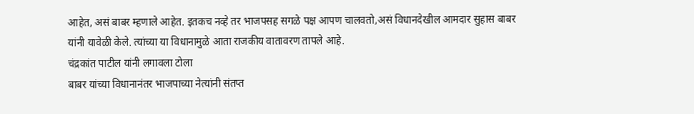आहेत, असं बाबर म्हणाले आहेत. इतकच नव्हे तर भाजपसह सगळे पक्ष आपण चालवतो,असं विधानदेखील आमदार सुहास बाबर यांनी यावेळी केले. त्यांच्या या विधानामुळे आता राजकीय वातावरण तापले आहे.
चंद्रकांत पाटील यांनी लगावला टोला
बाबर यांच्या विधानानंतर भाजपाच्या नेत्यांनी संतप्त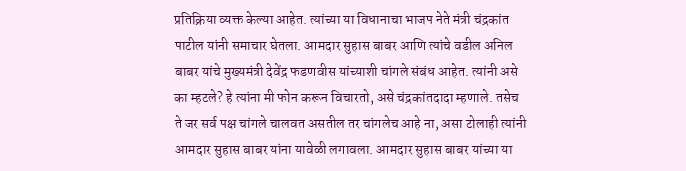प्रतिक्रिया व्यक्त केल्या आहेत. त्यांच्या या विधानाचा भाजप नेते मंत्री चंद्रकांत पाटील यांनी समाचार घेतला. आमदार सुहास बाबर आणि त्यांचे वडील अनिल बाबर यांचे मुख्यमंत्री देवेंद्र फडणवीस यांच्याशी चांगले संबंध आहेत. त्यांनी असे का म्हटले? हे त्यांना मी फोन करून विचारतो, असे चंद्रकांतदादा म्हणाले. तसेच ते जर सर्व पक्ष चांगले चालवत असतील तर चांगलेच आहे ना, असा टोलाही त्यांनी आमदार सुहास बाबर यांना यावेळी लगावला. आमदार सुहास बाबर यांच्या या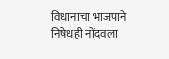विधानाचा भाजपाने निषेधही नोंदवला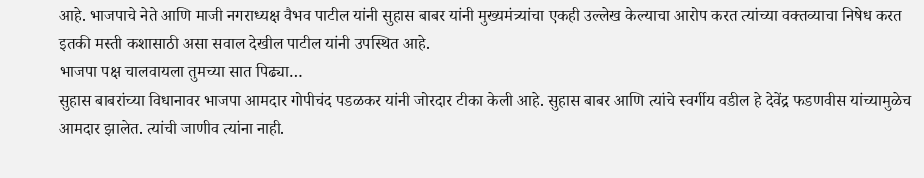आहे. भाजपाचे नेते आणि माजी नगराध्यक्ष वैभव पाटील यांनी सुहास बाबर यांनी मुख्यमंत्र्यांचा एकही उल्लेख केल्याचा आरोप करत त्यांच्या वक्तव्याचा निषेध करत इतकी मस्ती कशासाठी असा सवाल देखील पाटील यांनी उपस्थित आहे.
भाजपा पक्ष चालवायला तुमच्या सात पिढ्या…
सुहास बाबरांच्या विधानावर भाजपा आमदार गोपीचंद पडळकर यांनी जोरदार टीका केली आहे. सुहास बाबर आणि त्यांचे स्वर्गीय वडील हे देवेंद्र फडणवीस यांच्यामुळेच आमदार झालेत. त्यांची जाणीव त्यांना नाही.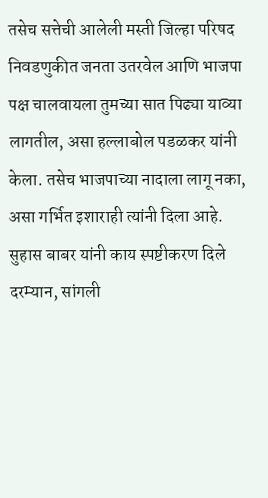तसेच सत्तेची आलेली मस्ती जिल्हा परिषद निवडणुकीत जनता उतरवेल आणि भाजपा पक्ष चालवायला तुमच्या सात पिढ्या याव्या लागतील, असा हल्लाबोल पडळकर यांनी केला. तसेच भाजपाच्या नादाला लागू नका, असा गर्भित इशाराही त्यांनी दिला आहे.
सुहास बाबर यांनी काय स्पष्टीकरण दिले
दरम्यान, सांगली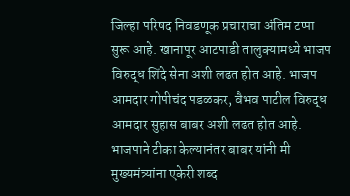जिल्हा परिषद निवडणूक प्रचाराचा अंतिम टप्पा सुरू आहे. खानापूर आटपाडी तालुक्यामध्ये भाजप विरुद्ध शिंदे सेना अशी लढत होत आहे. भाजप आमदार गोपीचंद पडळकर, वैभव पाटील विरुद्ध आमदार सुहास बाबर अशी लढत होत आहे. भाजपाने टीका केल्यानंतर बाबर यांनी मी मुख्यमंत्र्यांना एकेरी शब्द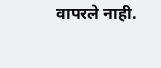वापरले नाही.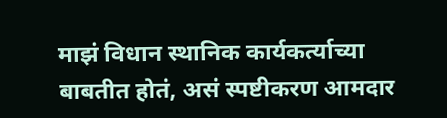माझं विधान स्थानिक कार्यकर्त्याच्या बाबतीत होतं, असं स्पष्टीकरण आमदार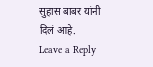सुहास बाबर यांनी दिलं आहे.
Leave a Reply